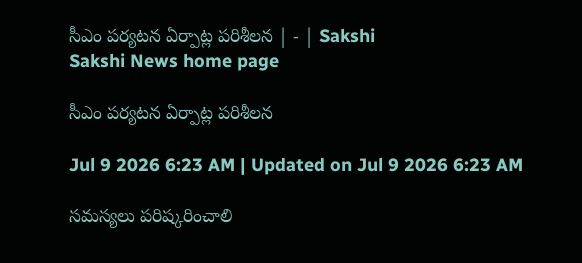సీఎం పర్యటన ఏర్పాట్ల పరిశీలన | - | Sakshi
Sakshi News home page

సీఎం పర్యటన ఏర్పాట్ల పరిశీలన

Jul 9 2026 6:23 AM | Updated on Jul 9 2026 6:23 AM

సమస్యలు పరిష్కరించాలి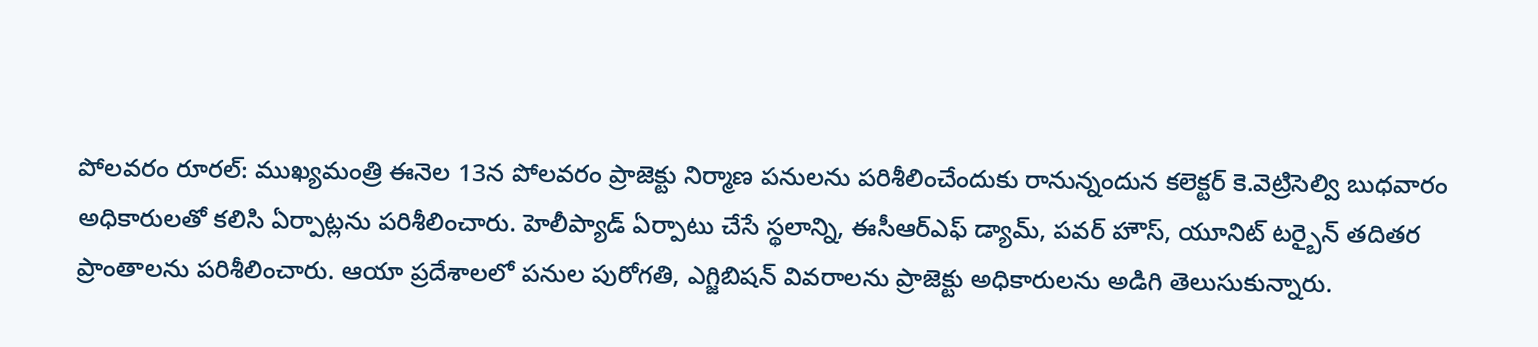పోలవరం రూరల్‌: ముఖ్యమంత్రి ఈనెల 13న పోలవరం ప్రాజెక్టు నిర్మాణ పనులను పరిశీలించేందుకు రానున్నందున కలెక్టర్‌ కె.వెట్రిసెల్వి బుధవారం అధికారులతో కలిసి ఏర్పాట్లను పరిశీలించారు. హెలీప్యాడ్‌ ఏర్పాటు చేసే స్థలాన్ని, ఈసీఆర్‌ఎఫ్‌ డ్యామ్‌, పవర్‌ హౌస్‌, యూనిట్‌ టర్బైన్‌ తదితర ప్రాంతాలను పరిశీలించారు. ఆయా ప్రదేశాలలో పనుల పురోగతి, ఎగ్జిబిషన్‌ వివరాలను ప్రాజెక్టు అధికారులను అడిగి తెలుసుకున్నారు.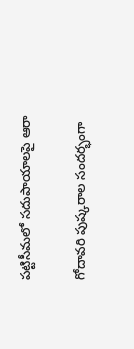పట్టిసీమలో సదుపాయాలపై ఆరా

గోదావరి పుష్కరాల సందర్భంగా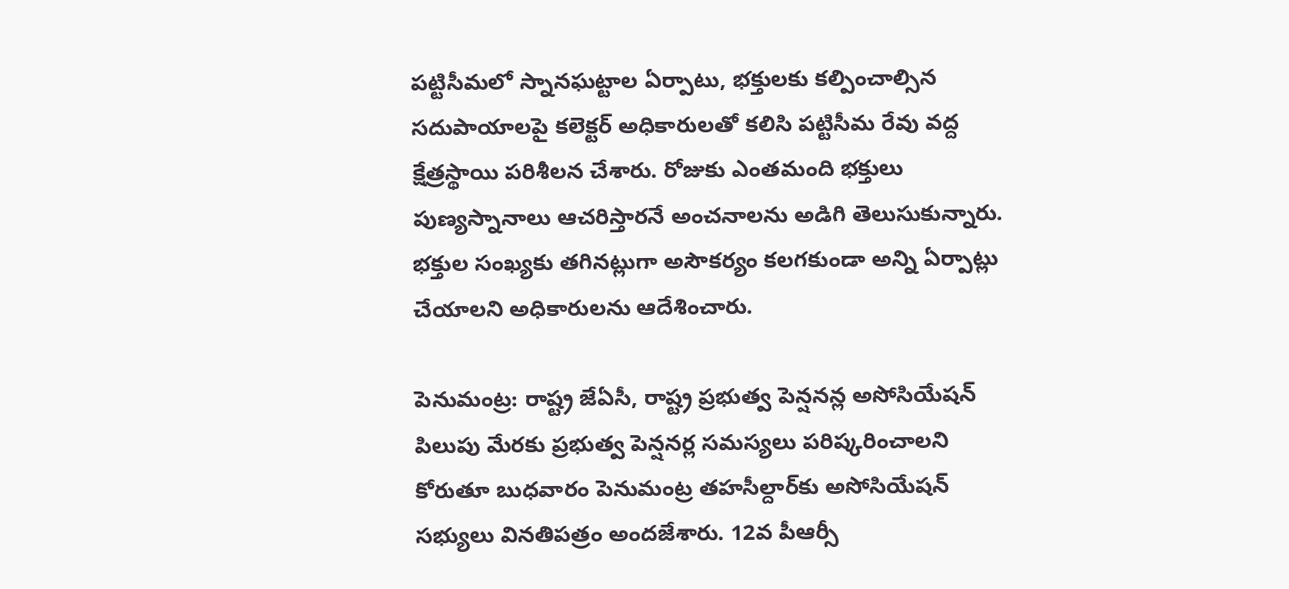పట్టిసీమలో స్నానఘట్టాల ఏర్పాటు, భక్తులకు కల్పించాల్సిన సదుపాయాలపై కలెక్టర్‌ అధికారులతో కలిసి పట్టిసీమ రేవు వద్ద క్షేత్రస్థాయి పరిశీలన చేశారు. రోజుకు ఎంతమంది భక్తులు పుణ్యస్నానాలు ఆచరిస్తారనే అంచనాలను అడిగి తెలుసుకున్నారు. భక్తుల సంఖ్యకు తగినట్లుగా అసౌకర్యం కలగకుండా అన్ని ఏర్పాట్లు చేయాలని అధికారులను ఆదేశించారు.

పెనుమంట్ర: రాష్ట్ర జేఏసీ, రాష్ట్ర ప్రభుత్వ పెన్షనన్ల అసోసియేషన్‌ పిలుపు మేరకు ప్రభుత్వ పెన్షనర్ల సమస్యలు పరిష్కరించాలని కోరుతూ బుధవారం పెనుమంట్ర తహసీల్దార్‌కు అసోసియేషన్‌ సభ్యులు వినతిపత్రం అందజేశారు. 12వ పీఆర్సీ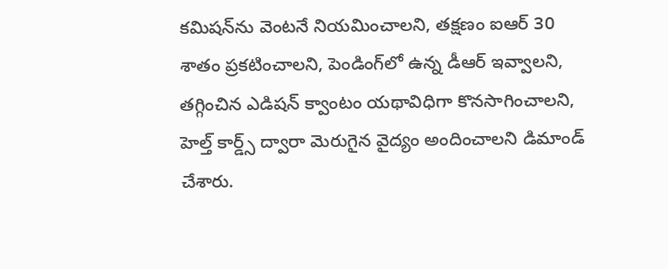కమిషన్‌ను వెంటనే నియమించాలని, తక్షణం ఐఆర్‌ 30 శాతం ప్రకటించాలని, పెండింగ్‌లో ఉన్న డీఆర్‌ ఇవ్వాలని, తగ్గించిన ఎడిషన్‌ క్వాంటం యథావిధిగా కొనసాగించాలని, హెల్త్‌ కార్డ్స్‌ ద్వారా మెరుగైన వైద్యం అందించాలని డిమాండ్‌ చేశారు.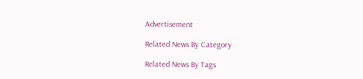Advertisement

Related News By Category

Related News By Tags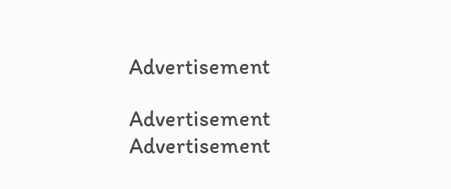Advertisement

Advertisement
Advertisement